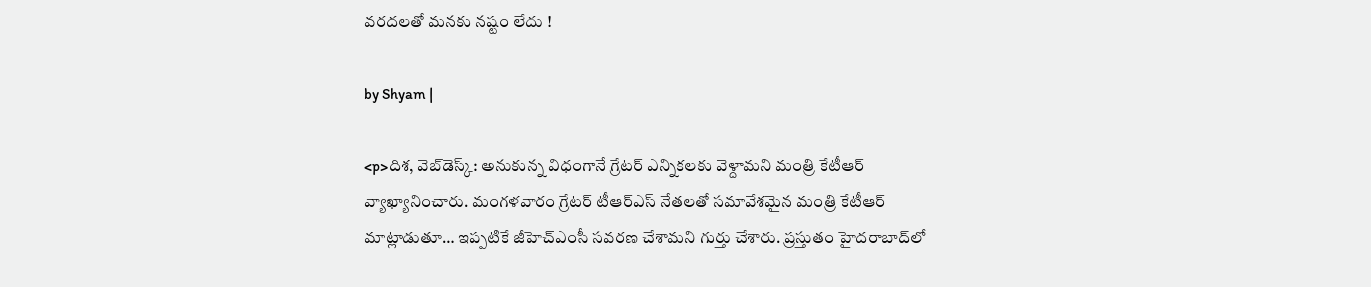వరదలతో మనకు నష్టం లేదు !

by Shyam |

<p>దిశ, వెబ్‌డెస్క్: అనుకున్న విధంగానే గ్రేటర్‌ ఎన్నికలకు వెళ్దామని మంత్రి కేటీఆర్ వ్యాఖ్యానించారు. మంగళవారం గ్రేటర్‌ టీఆర్ఎస్ నేతలతో సమావేశమైన మంత్రి కేటీఆర్ మాట్లాడుతూ… ఇప్పటికే జీహెచ్ఎంసీ సవరణ చేశామని గుర్తు చేశారు. ప్రస్తుతం హైదరాబాద్‌లో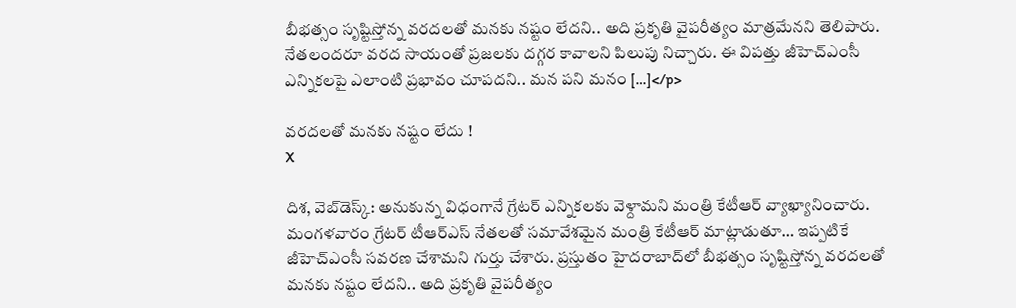బీభత్సం సృష్టిస్తోన్న వరదలతో మనకు నష్టం లేదని.. అది ప్రకృతి వైపరీత్యం మాత్రమేనని తెలిపారు. నేతలందరూ వరద సాయంతో ప్రజలకు దగ్గర కావాలని పిలుపు నిచ్చారు. ఈ విపత్తు జీహెచ్ఎంసీ ఎన్నికలపై ఎలాంటి ప్రభావం చూపదని.. మన పని మనం […]</p>

వరదలతో మనకు నష్టం లేదు !
X

దిశ, వెబ్‌డెస్క్: అనుకున్న విధంగానే గ్రేటర్‌ ఎన్నికలకు వెళ్దామని మంత్రి కేటీఆర్ వ్యాఖ్యానించారు. మంగళవారం గ్రేటర్‌ టీఆర్ఎస్ నేతలతో సమావేశమైన మంత్రి కేటీఆర్ మాట్లాడుతూ… ఇప్పటికే జీహెచ్ఎంసీ సవరణ చేశామని గుర్తు చేశారు. ప్రస్తుతం హైదరాబాద్‌లో బీభత్సం సృష్టిస్తోన్న వరదలతో మనకు నష్టం లేదని.. అది ప్రకృతి వైపరీత్యం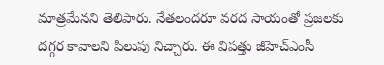మాత్రమేనని తెలిపారు. నేతలందరూ వరద సాయంతో ప్రజలకు దగ్గర కావాలని పిలుపు నిచ్చారు. ఈ విపత్తు జీహెచ్ఎంసీ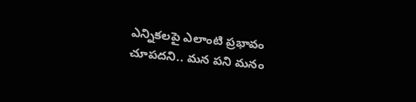ఎన్నికలపై ఎలాంటి ప్రభావం చూపదని.. మన పని మనం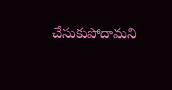చేసుకుపోదామని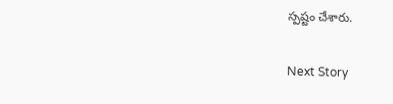స్పష్టం చేశారు.

Next Story